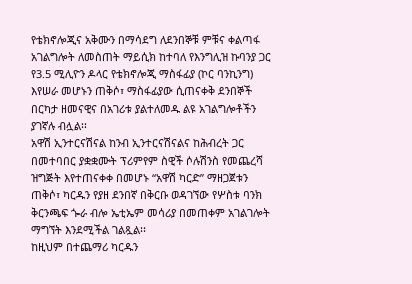የቴክኖሎጂና አቅሙን በማሳደግ ለደንበኞቹ ምቹና ቀልጣፋ አገልግሎት ለመስጠት ማይሲክ ከተባለ የእንግሊዝ ኩባንያ ጋር የ3.5 ሚሊዮን ዶላር የቴክኖሎጂ ማስፋፊያ (ኮር ባንኪንግ) እየሠራ መሆኑን ጠቅሶ፣ ማስፋፊያው ሲጠናቀቅ ደንበኞች በርካታ ዘመናዊና በአገሪቱ ያልተለመዱ ልዩ አገልግሎቶችን ያገኛሉ ብሏል፡፡
አዋሽ ኢንተርናሽናል ከንብ ኢንተርናሽናልና ከሕብረት ጋር በመተባበር ያቋቋሙት ፕሪምየም ስዊች ሶሉሽንስ የመጨረሻ ዝግጅት እየተጠናቀቀ በመሆኑ “አዋሽ ካርድ” ማዘጋጀቱን ጠቅሶ፣ ካርዱን የያዘ ደንበኛ በቅርቡ ወዳገኘው የሦስቱ ባንክ ቅርንጫፍ ጐራ ብሎ ኤቲኤም መሳሪያ በመጠቀም አገልገሎት ማግኘት እንደሚችል ገልጿል፡፡
ከዚህም በተጨማሪ ካርዱን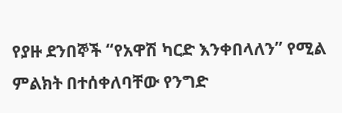የያዙ ደንበኞች “የአዋሽ ካርድ እንቀበላለን” የሚል ምልክት በተሰቀለባቸው የንግድ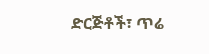ድርጅቶች፣ ጥሬ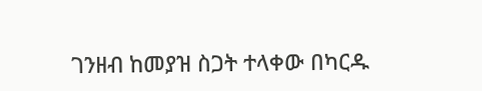ገንዘብ ከመያዝ ስጋት ተላቀው በካርዱ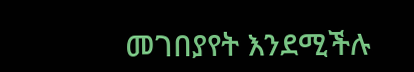መገበያየት እንደሚችሉ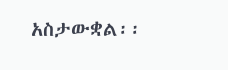አስታውቋል፡፡